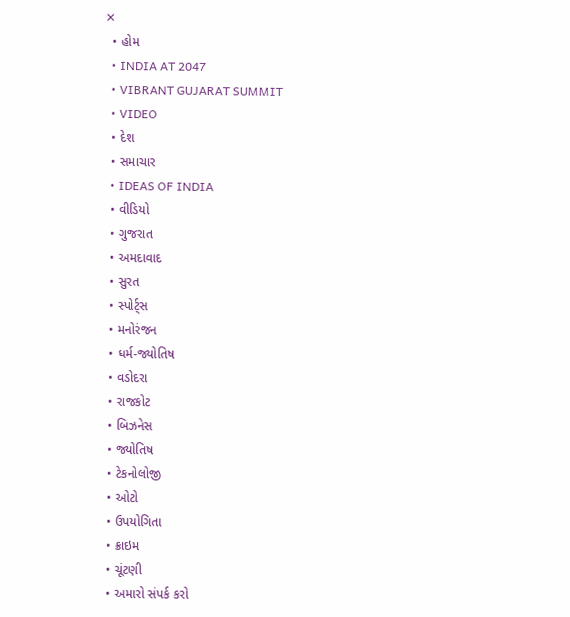✕
  • હોમ
  • INDIA AT 2047
  • VIBRANT GUJARAT SUMMIT
  • VIDEO
  • દેશ
  • સમાચાર
  • IDEAS OF INDIA
  • વીડિયો
  • ગુજરાત
  • અમદાવાદ
  • સુરત
  • સ્પોર્ટ્સ
  • મનોરંજન
  • ધર્મ-જ્યોતિષ
  • વડોદરા
  • રાજકોટ
  • બિઝનેસ
  • જ્યોતિષ
  • ટેકનોલોજી
  • ઓટો
  • ઉપયોગિતા
  • ક્રાઇમ
  • ચૂંટણી
  • અમારો સંપર્ક કરો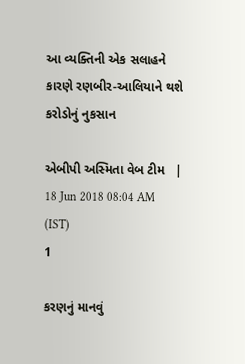આ વ્યક્તિની એક સલાહને કારણે રણબીર-આલિયાને થશે કરોડોનું નુકસાન

એબીપી અસ્મિતા વેબ ટીમ   |  18 Jun 2018 08:04 AM (IST)
1

કરણનું માનવું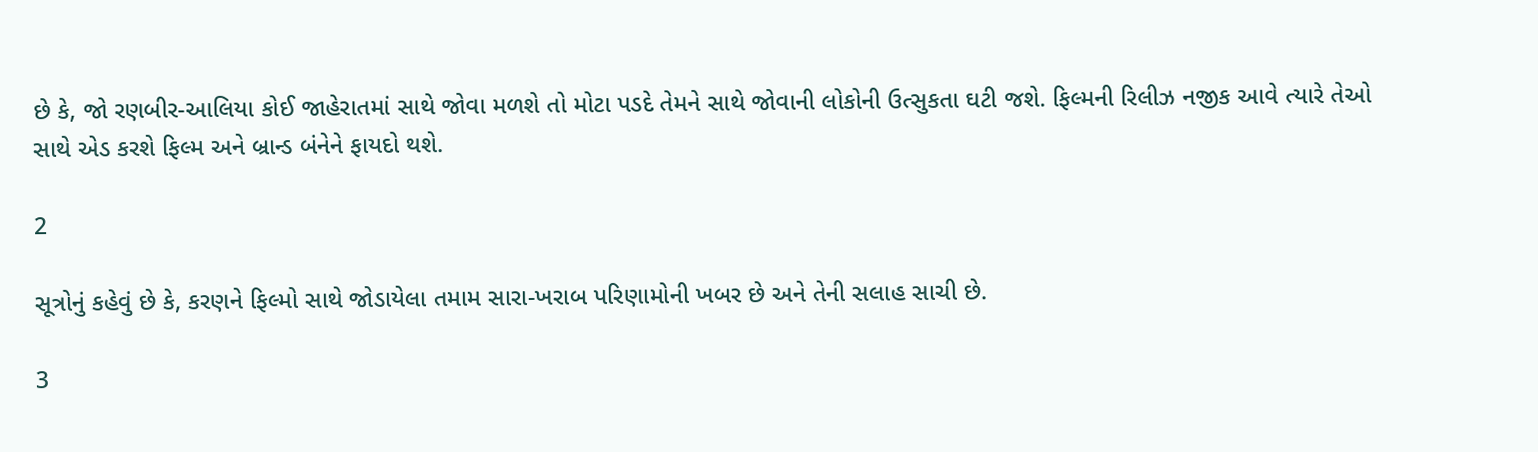છે કે, જો રણબીર-આલિયા કોઈ જાહેરાતમાં સાથે જોવા મળશે તો મોટા પડદે તેમને સાથે જોવાની લોકોની ઉત્સુકતા ઘટી જશે. ફિલ્મની રિલીઝ નજીક આવે ત્યારે તેઓ સાથે એડ કરશે ફિલ્મ અને બ્રાન્ડ બંનેને ફાયદો થશે.

2

સૂત્રોનું કહેવું છે કે, કરણને ફિલ્મો સાથે જોડાયેલા તમામ સારા-ખરાબ પરિણામોની ખબર છે અને તેની સલાહ સાચી છે.

3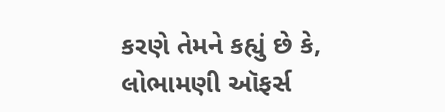કરણે તેમને કહ્યું છે કે, લોભામણી ઑફર્સ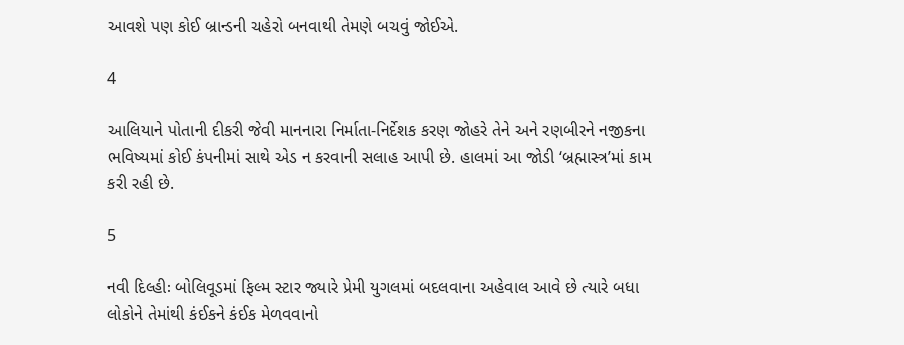આવશે પણ કોઈ બ્રાન્ડની ચહેરો બનવાથી તેમણે બચવું જોઈએ.

4

આલિયાને પોતાની દીકરી જેવી માનનારા નિર્માતા-નિર્દેશક કરણ જોહરે તેને અને રણબીરને નજીકના ભવિષ્યમાં કોઈ કંપનીમાં સાથે એડ ન કરવાની સલાહ આપી છે. હાલમાં આ જોડી ‘બ્રહ્માસ્ત્ર’માં કામ કરી રહી છે.

5

નવી દિલ્હીઃ બોલિવૂડમાં ફિલ્મ સ્ટાર જ્યારે પ્રેમી યુગલમાં બદલવાના અહેવાલ આવે છે ત્યારે બધા લોકોને તેમાંથી કંઈકને કંઈક મેળવવાનો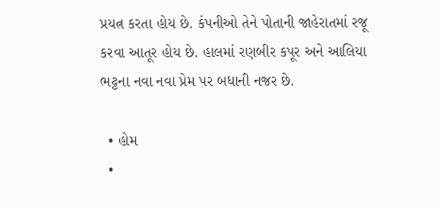પ્રયત્ન કરતા હોય છે. કંપનીઓ તેને પોતાની જાહેરાતમાં રજૂ કરવા આતૂર હોય છે. હાલમાં રણબીર કપૂર અને આલિયા ભટ્ટના નવા નવા પ્રેમ પર બધાની નજર છે.

  • હોમ
  •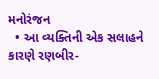મનોરંજન
  • આ વ્યક્તિની એક સલાહને કારણે રણબીર-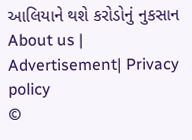આલિયાને થશે કરોડોનું નુકસાન
About us | Advertisement| Privacy policy
©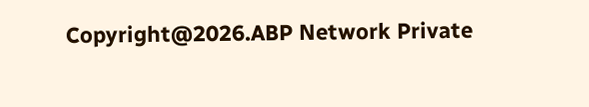Copyright@2026.ABP Network Private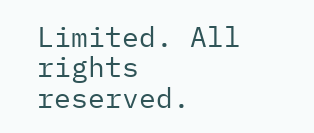Limited. All rights reserved.